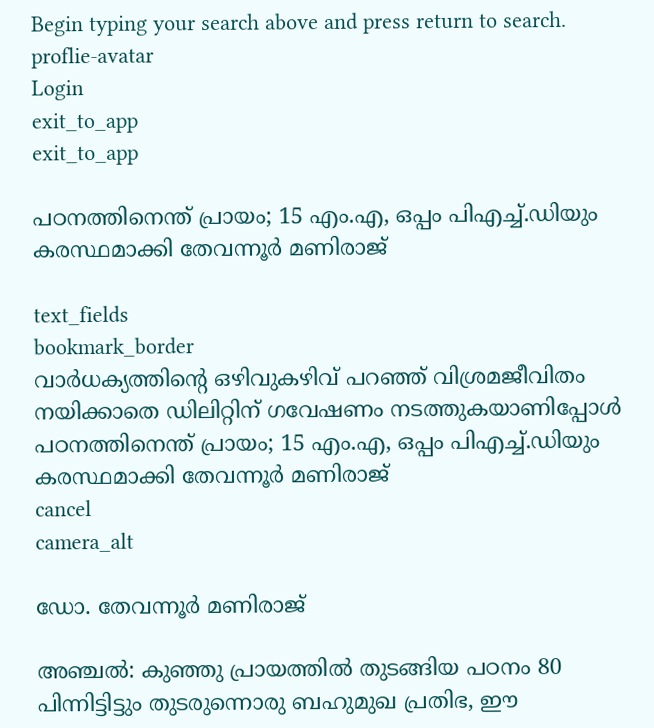Begin typing your search above and press return to search.
proflie-avatar
Login
exit_to_app
exit_to_app

പഠനത്തിനെന്ത് പ്രായം; 15 എം.എ, ഒപ്പം പിഎച്ച്.ഡിയും കരസ്ഥമാക്കി തേവന്നൂർ മണിരാജ്

text_fields
bookmark_border
വാർധക്യത്തിന്റെ ഒഴിവുകഴിവ് പറഞ്ഞ് വിശ്രമജീവിതം നയിക്കാതെ ഡിലിറ്റിന് ഗവേഷണം നടത്തുകയാണിപ്പോൾ
പഠനത്തിനെന്ത് പ്രായം; 15 എം.എ, ഒപ്പം പിഎച്ച്.ഡിയും കരസ്ഥമാക്കി തേവന്നൂർ മണിരാജ്
cancel
camera_alt

ഡോ. തേവന്നൂർ മണിരാജ്

അഞ്ചൽ: കുഞ്ഞു പ്രായത്തിൽ തുടങ്ങിയ പഠനം 80 പിന്നിട്ടിട്ടും തുടരുന്നൊരു ബഹുമുഖ പ്രതിഭ, ഈ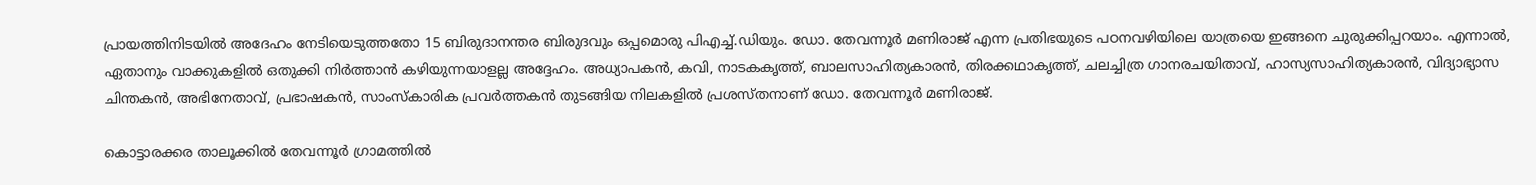പ്രായത്തിനിടയിൽ അദേഹം നേടിയെടുത്തതോ 15 ബിരുദാനന്തര ബിരുദവും ഒപ്പമൊരു പിഎച്ച്.ഡിയും. ഡോ. തേവന്നൂർ മണിരാജ് എന്ന പ്രതിഭയുടെ പഠനവഴിയിലെ യാത്രയെ ഇങ്ങനെ ചുരുക്കിപ്പറയാം. എന്നാൽ, ഏതാനും വാക്കുകളിൽ ഒതുക്കി നിർത്താൻ കഴിയുന്നയാളല്ല അദ്ദേഹം. അധ്യാപകൻ, കവി, നാടകകൃത്ത്, ബാലസാഹിത്യകാരൻ, തിരക്കഥാകൃത്ത്, ചലച്ചിത്ര ഗാനരചയിതാവ്, ഹാസ്യസാഹിത്യകാരൻ, വിദ്യാഭ്യാസ ചിന്തകൻ, അഭിനേതാവ്, പ്രഭാഷകൻ, സാംസ്‌കാരിക പ്രവർത്തകൻ തുടങ്ങിയ നിലകളിൽ പ്രശസ്തനാണ് ഡോ. തേവന്നൂർ മണിരാജ്.

കൊട്ടാരക്കര താലൂക്കിൽ തേവന്നൂർ ഗ്രാമത്തിൽ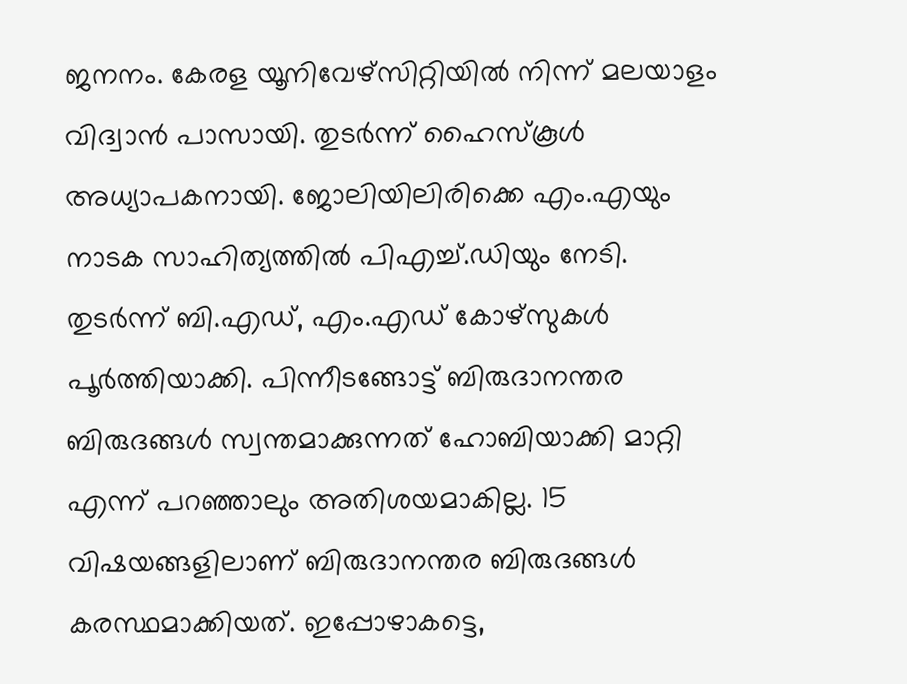ജനനം. കേരള യൂനിവേഴ്‌സിറ്റിയിൽ നിന്ന് മലയാളം വിദ്വാൻ പാസായി. തുടർന്ന് ഹൈസ്‌കൂൾ അധ്യാപകനായി. ജോലിയിലിരിക്കെ എം.എയും നാടക സാഹിത്യത്തിൽ പിഎച്ച്.ഡിയും നേടി. തുടർന്ന് ബി.എഡ്, എം.എഡ് കോഴ്‌സുകൾ പൂർത്തിയാക്കി. പിന്നീടങ്ങോട്ട് ബിരുദാനന്തര ബിരുദങ്ങൾ സ്വന്തമാക്കുന്നത് ഹോബിയാക്കി മാറ്റി എന്ന് പറഞ്ഞാലും അതിശയമാകില്ല. 15 വിഷയങ്ങളിലാണ് ബിരുദാനന്തര ബിരുദങ്ങൾ കരസ്ഥമാക്കിയത്. ഇപ്പോഴാകട്ടെ,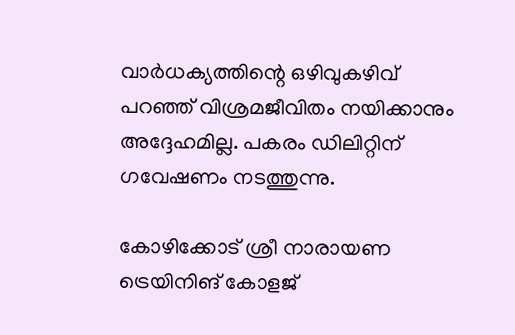വാർധക്യത്തിന്റെ ഒഴിവുകഴിവ് പറഞ്ഞ് വിശ്രമജീവിതം നയിക്കാനും അദ്ദേഹമില്ല. പകരം ഡിലിറ്റിന് ഗവേഷണം നടത്തുന്നു.

കോഴിക്കോട് ശ്രീ നാരായണ ട്രെയിനിങ് കോളജ്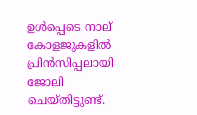ഉൾപ്പെടെ നാല് കോളജുകളിൽ പ്രിൻസിപ്പലായി ജോലി ചെയ്തിട്ടുണ്ട്.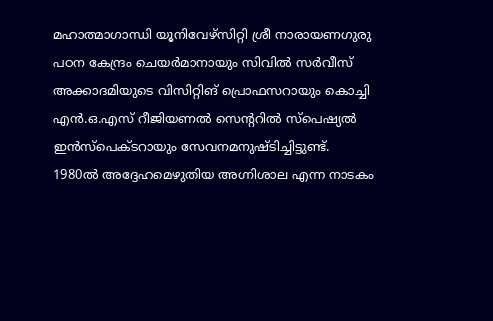മഹാത്മാഗാന്ധി യൂനിവേഴ്സിറ്റി ശ്രീ നാരായണഗുരു പഠന കേന്ദ്രം ചെയർമാനായും സിവിൽ സർവീസ് അക്കാദമിയുടെ വിസിറ്റിങ് പ്രൊഫസറായും കൊച്ചി എൻ.ഒ.എസ് റീജിയണൽ സെന്‍ററിൽ സ്പെഷ്യൽ ഇൻസ്പെക്ടറായും സേവനമനുഷ്ടിച്ചിട്ടുണ്ട്. 1980ൽ അദ്ദേഹമെഴുതിയ അഗ്നിശാല എന്ന നാടകം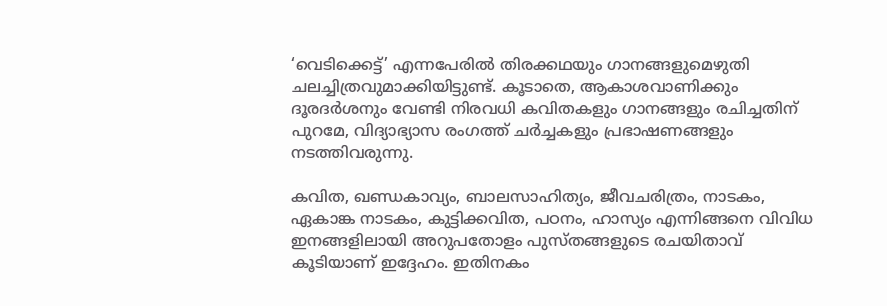‘വെടിക്കെട്ട്’ എന്നപേരിൽ തിരക്കഥയും ഗാനങ്ങളുമെഴുതി ചലച്ചിത്രവുമാക്കിയിട്ടുണ്ട്. കൂടാതെ, ആകാശവാണിക്കും ദൂരദർശനും വേണ്ടി നിരവധി കവിതകളും ഗാനങ്ങളും രചിച്ചതിന് പുറമേ, വിദ്യാഭ്യാസ രംഗത്ത് ചർച്ചകളും പ്രഭാഷണങ്ങളും നടത്തിവരുന്നു.

കവിത, ഖണ്ഡകാവ്യം, ബാലസാഹിത്യം, ജീവചരിത്രം, നാടകം, ഏകാങ്ക നാടകം, കുട്ടിക്കവിത, പഠനം, ഹാസ്യം എന്നിങ്ങനെ വിവിധ ഇനങ്ങളിലായി അറുപതോളം പുസ്‌തങ്ങളുടെ രചയിതാവ് കൂടിയാണ് ഇദ്ദേഹം. ഇതിനകം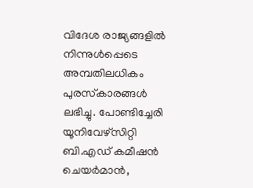വിദേശ രാജ്യങ്ങളിൽ നിന്നുൾപ്പെടെ അമ്പതിലധികം പുരസ്‌കാരങ്ങൾ ലഭിച്ചു. പോണ്ടിച്ചേരി യൂനിവേഴ്‌സിറ്റി ബി.എഡ് കമീഷൻ ചെയർമാൻ,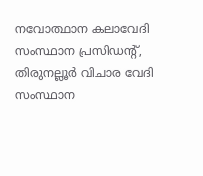നവോത്ഥാന കലാവേദി സംസ്ഥാന പ്രസിഡന്‍റ്, തിരുനല്ലൂർ വിചാര വേദി സംസ്ഥാന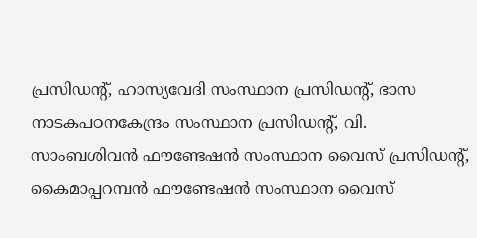പ്രസിഡന്‍റ്, ഹാസ്യവേദി സംസ്ഥാന പ്രസിഡന്‍റ്, ഭാസ നാടകപഠനകേന്ദ്രം സംസ്ഥാന പ്രസിഡന്‍റ്, വി. സാംബശിവൻ ഫൗണ്ടേഷൻ സംസ്ഥാന വൈസ് പ്രസിഡന്‍റ്, കൈമാപ്പറമ്പൻ ഫൗണ്ടേഷൻ സംസ്ഥാന വൈസ്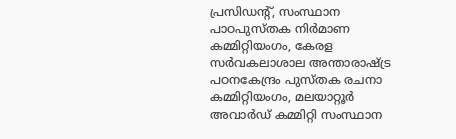പ്രസിഡന്‍റ്, സംസ്ഥാന പാഠപുസ്‌തക നിർമാണ കമ്മിറ്റിയംഗം, കേരള സർവകലാശാല അന്താരാഷ്ട്ര പഠനകേന്ദ്രം പുസ്തക രചനാ കമ്മിറ്റിയംഗം, മലയാറ്റൂർ അവാർഡ് കമ്മിറ്റി സംസ്ഥാന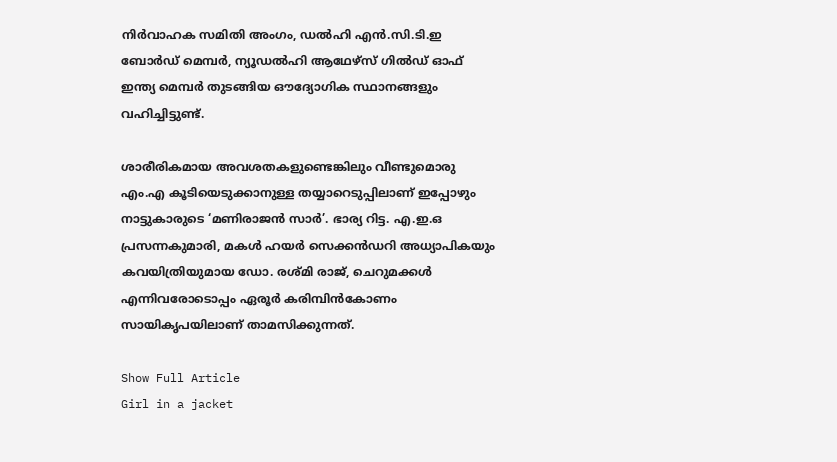നിർവാഹക സമിതി അംഗം, ഡൽഹി എൻ.സി.ടി.ഇ ബോർഡ്‌ മെമ്പർ, ന്യൂഡൽഹി ആഥേഴ്സ് ഗിൽഡ് ഓഫ് ഇന്ത്യ മെമ്പർ തുടങ്ങിയ ഔദ്യോഗിക സ്ഥാനങ്ങളും വഹിച്ചിട്ടുണ്ട്.

ശാരീരികമായ അവശതകളുണ്ടെങ്കിലും വീണ്ടുമൊരു എം.എ കൂടിയെടുക്കാനുള്ള തയ്യാറെടുപ്പിലാണ് ഇപ്പോഴും നാട്ടുകാരുടെ ‘മണിരാജൻ സാർ’. ഭാര്യ റിട്ട. എ.ഇ.ഒ പ്രസന്നകുമാരി, മകൾ ഹയർ സെക്കൻഡറി അധ്യാപികയും കവയിത്രിയുമായ ഡോ. രശ്‌മി രാജ്, ചെറുമക്കൾ എന്നിവരോടൊപ്പം ഏരൂർ കരിമ്പിൻകോണം സായികൃപയിലാണ് താമസിക്കുന്നത്.

Show Full Article
Girl in a jacket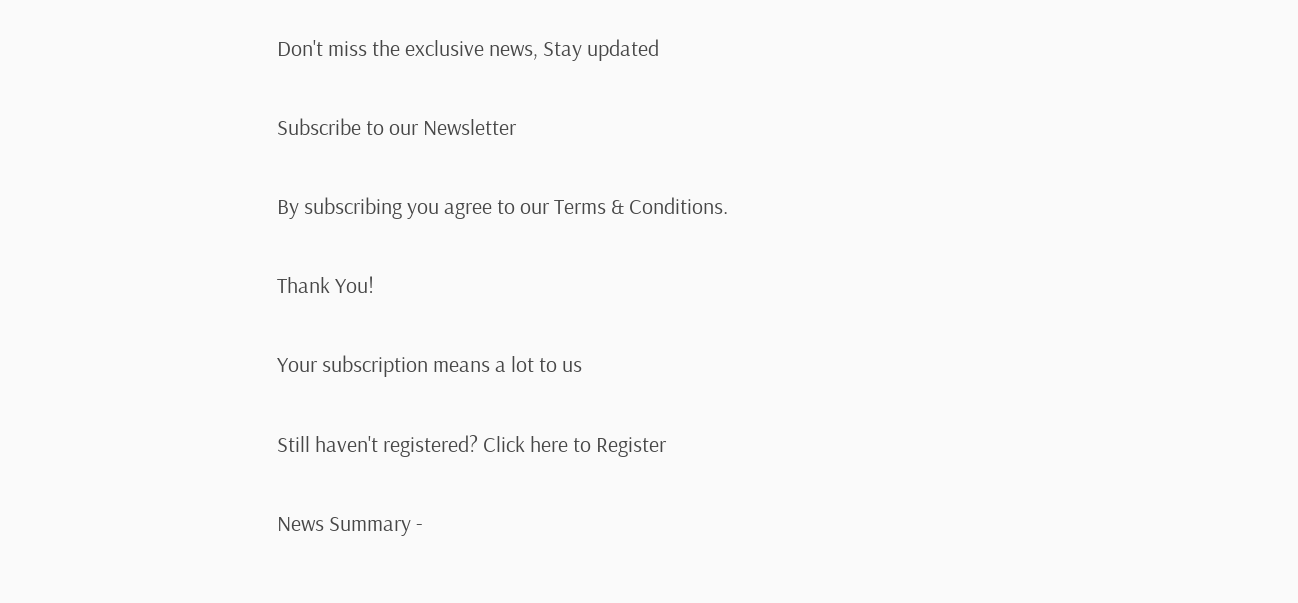Don't miss the exclusive news, Stay updated

Subscribe to our Newsletter

By subscribing you agree to our Terms & Conditions.

Thank You!

Your subscription means a lot to us

Still haven't registered? Click here to Register

News Summary -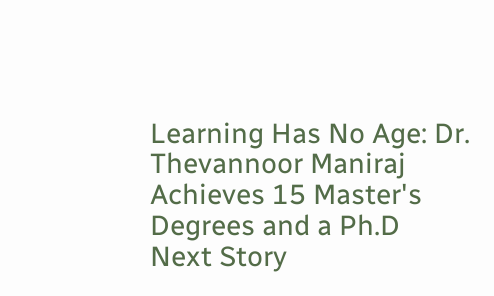Learning Has No Age: Dr. Thevannoor Maniraj Achieves 15 Master's Degrees and a Ph.D
Next Story